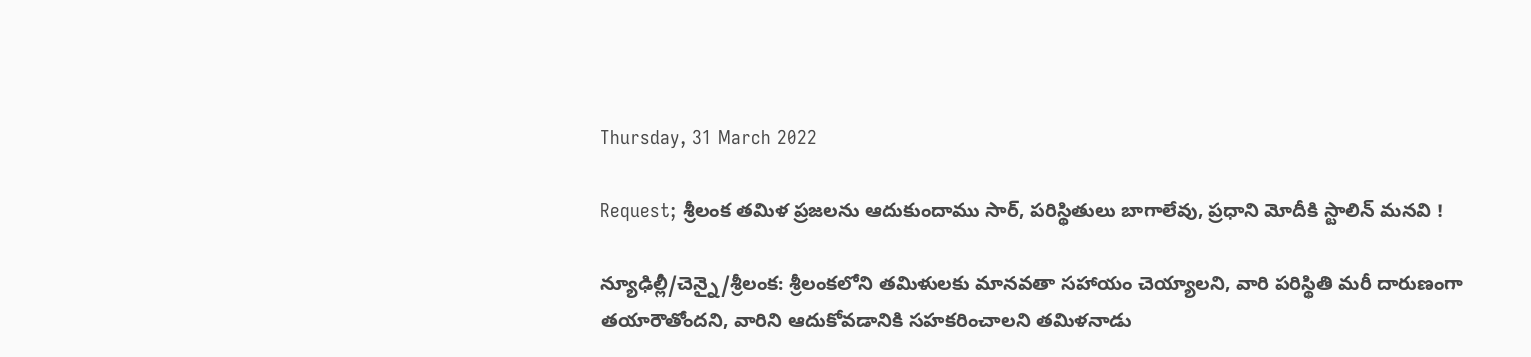Thursday, 31 March 2022

Request; శ్రీలంక తమిళ ప్రజలను ఆదుకుందాము సార్, పరిస్థితులు బాగాలేవు, ప్రధాని మోదీకి స్టాలిన్ మనవి !

న్యూఢిల్లీ/చెన్నై/శ్రీలంక: శ్రీలంకలోని తమిళులకు మానవతా సహాయం చెయ్యాలని, వారి పరిస్థితి మరీ దారుణంగా తయారౌతోందని, వారిని ఆదుకోవడానికి సహకరించాలని తమిళనాడు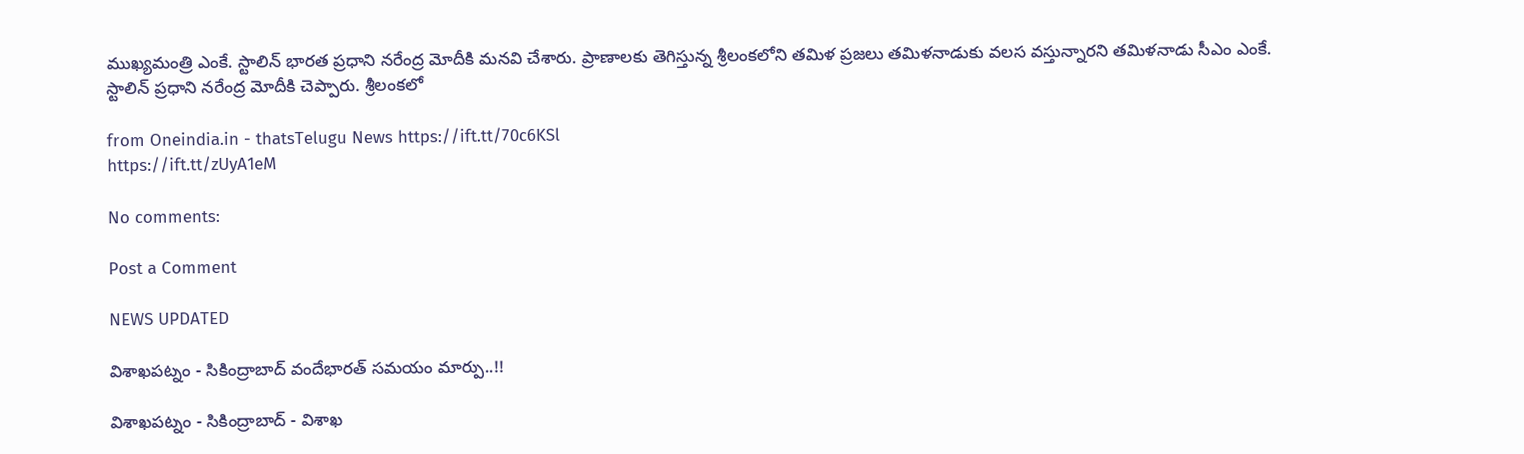ముఖ్యమంత్రి ఎంకే. స్టాలిన్ భారత ప్రధాని నరేంద్ర మోదీకి మనవి చేశారు. ప్రాణాలకు తెగిస్తున్న శ్రీలంకలోని తమిళ ప్రజలు తమిళనాడుకు వలస వస్తున్నారని తమిళనాడు సీఎం ఎంకే. స్టాలిన్ ప్రధాని నరేంద్ర మోదీకి చెప్పారు. శ్రీలంకలో

from Oneindia.in - thatsTelugu News https://ift.tt/70c6KSl
https://ift.tt/zUyA1eM

No comments:

Post a Comment

NEWS UPDATED

విశాఖపట్నం - సికింద్రాబాద్ వందేభారత్ సమయం మార్పు..!!

విశాఖపట్నం - సికింద్రాబాద్ - విశాఖ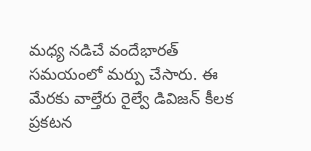మధ్య నడిచే వందేభారత్ సమయంలో మర్పు చేసారు. ఈ మేరకు వాల్తేరు రైల్వే డివిజన్ కీలక ప్రకటన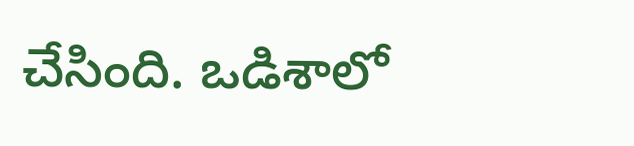చేసింది. ఒడిశాలో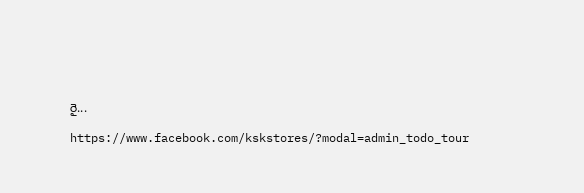రై...

https://www.facebook.com/kskstores/?modal=admin_todo_tour